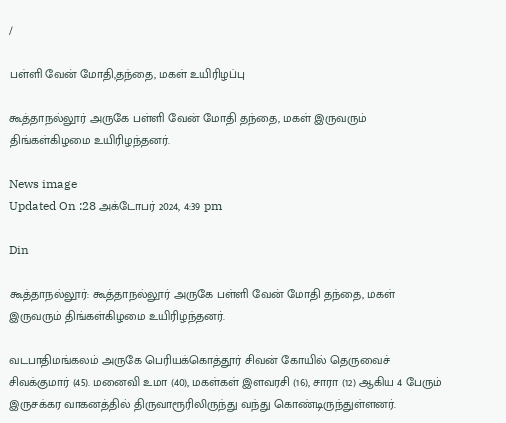/

பள்ளி வேன் மோதி,தந்தை, மகள் உயிரிழப்பு

கூத்தாநல்லூர் அருகே பள்ளி வேன் மோதி தந்தை, மகள் இருவரும் திங்கள்கிழமை உயிரிழந்தனர்.

News image
Updated On :28 அக்டோபர் 2024, 4:39 pm

Din

கூத்தாநல்லூர்: கூத்தாநல்லூர் அருகே பள்ளி வேன் மோதி தந்தை, மகள் இருவரும் திங்கள்கிழமை உயிரிழந்தனர்.

வடபாதிமங்கலம் அருகே பெரியக்கொத்தூர் சிவன் கோயில் தெருவைச் சிவக்குமார் (45). மனைவி உமா (40), மகள்கள் இளவரசி (16), சாரா (12) ஆகிய 4 பேரும் இருசக்கர வாகனத்தில் திருவாரூரிலிருந்து வந்து கொண்டிருந்துள்ளனர்.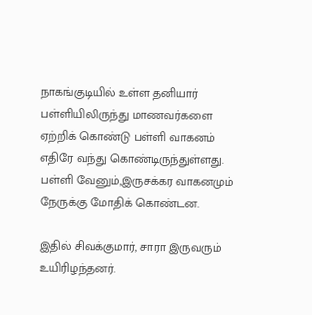நாகங்குடியில் உள்ள தனியார் பள்ளியிலிருந்து மாணவர்களை ஏற்றிக் கொண்டு பள்ளி வாகனம் எதிரே வந்து கொண்டிருந்துள்ளது. பள்ளி வேனும்,இருசக்கர வாகனமும் நேருக்கு மோதிக் கொண்டன.

இதில் சிவக்குமார், சாரா இருவரும் உயிரிழந்தனர்.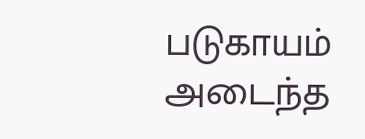படுகாயம் அடைந்த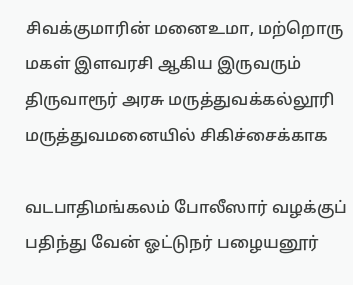சிவக்குமாரின் மனைஉமா, மற்றொரு மகள் இளவரசி ஆகிய இருவரும் திருவாரூர் அரசு மருத்துவக்கல்லூரி மருத்துவமனையில் சிகிச்சைக்காக

வடபாதிமங்கலம் போலீஸார் வழக்குப் பதிந்து வேன் ஓட்டுநர் பழையனூர்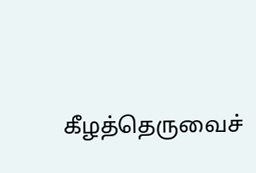கீழத்தெருவைச்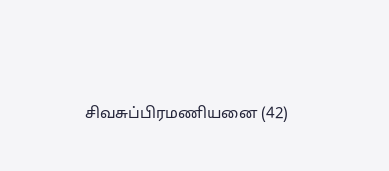சிவசுப்பிரமணியனை (42)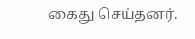கைது செய்தனர்.